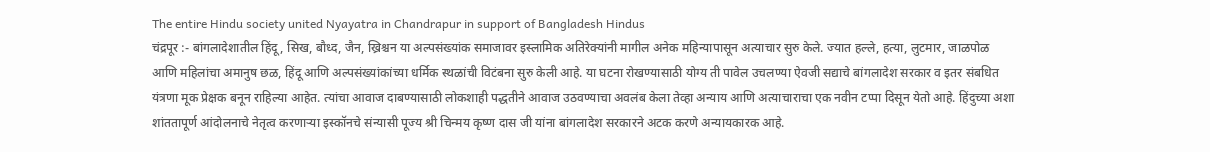The entire Hindu society united Nyayatra in Chandrapur in support of Bangladesh Hindus
चंद्रपूर :- बांगलादेशातील हिंदू, सिख, बौध्द, जैन, ख्रिश्चन या अल्पसंख्यांक समाजावर इस्लामिक अतिरेक्यांनी मागील अनेक महिन्यापासून अत्याचार सुरु केले. ज्यात हल्ले, हत्या, लुटमार, जाळपोळ आणि महिलांचा अमानुष छळ, हिंदू आणि अल्पसंख्यांकांच्या धर्मिक स्थळांची विटंबना सुरु केली आहे. या घटना रोखण्यासाठी योग्य ती पावेल उचलण्या ऐवजी सद्याचे बांगलादेश सरकार व इतर संबधित यंत्रणा मूक प्रेक्षक बनून राहिल्या आहेत. त्यांचा आवाज दाबण्यासाठी लोकशाही पद्धतीने आवाज उठवण्याचा अवलंब केला तेव्हा अन्याय आणि अत्याचाराचा एक नवीन टप्पा दिसून येतो आहे. हिंदुच्या अशा शांततापूर्ण आंदोलनाचे नेतृत्व करणाऱ्या इस्कॉनचे संन्यासी पूज्य श्री चिन्मय कृष्ण दास जी यांना बांगलादेश सरकारने अटक करणे अन्यायकारक आहे.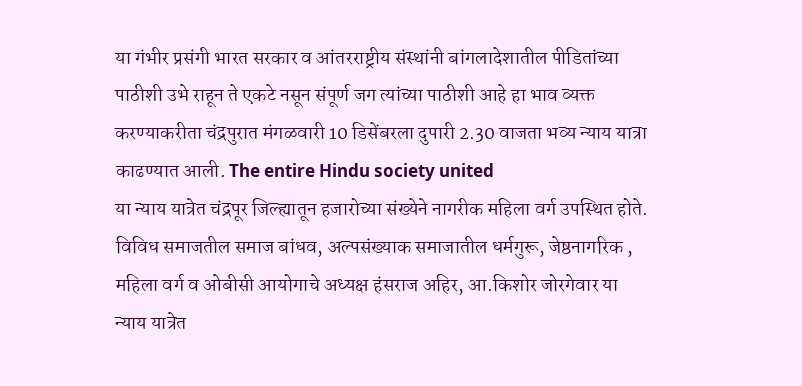या गंभीर प्रसंगी भारत सरकार व आंतरराष्ट्रीय संस्थांनी बांगलादेशातील पीडितांच्या पाठीशी उभे राहून ते एकटे नसून संपूर्ण जग त्यांच्या पाठीशी आहे हा भाव व्यक्त करण्याकरीता चंद्रपुरात मंगळवारी 10 डिसेंबरला दुपारी 2.30 वाजता भव्य न्याय यात्रा काढण्यात आली. The entire Hindu society united
या न्याय यात्रेत चंद्रपूर जिल्ह्यातून हजारोच्या संख्येने नागरीक महिला वर्ग उपस्थित होते. विविध समाजतील समाज बांधव, अल्पसंख्याक समाजातील धर्मगुरू, जेष्ठनागरिक , महिला वर्ग व ओबीसी आयोगाचे अध्यक्ष हंसराज अहिर, आ.किशोर जोरगेवार या न्याय यात्रेत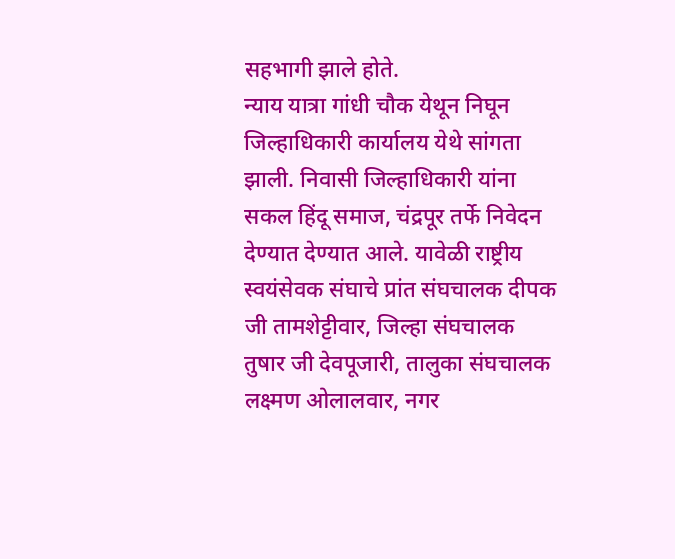सहभागी झाले होते.
न्याय यात्रा गांधी चौक येथून निघून जिल्हाधिकारी कार्यालय येथे सांगता झाली. निवासी जिल्हाधिकारी यांना सकल हिंदू समाज, चंद्रपूर तर्फे निवेदन देण्यात देण्यात आले. यावेळी राष्ट्रीय स्वयंसेवक संघाचे प्रांत संघचालक दीपक जी तामशेट्टीवार, जिल्हा संघचालक तुषार जी देवपूजारी, तालुका संघचालक लक्ष्मण ओलालवार, नगर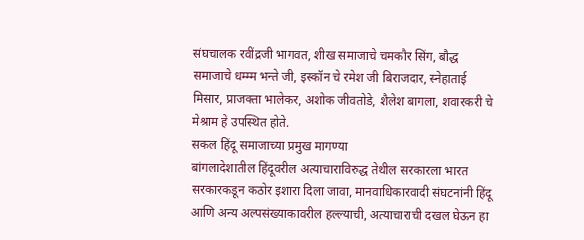संघचालक रवींद्रजी भागवत, शीख समाजाचे चमकौर सिंग, बौद्ध समाजाचे धम्म्म भन्ते जी, इस्कॉन चे रमेश जी बिराजदार, स्नेहाताई मिसार, प्राजक्ता भालेकर, अशोक जीवतोडे, शैलेश बागला, शवारकरी चे मेश्राम हे उपस्थित होते.
सकल हिंदू समाजाच्या प्रमुख मागण्या
बांगलादेशातील हिंदूवरील अत्याचाराविरुद्ध तेथील सरकारला भारत सरकारकडून कठोर इशारा दिला जावा, मानवाधिकारवादी संघटनांनी हिंदू आणि अन्य अल्पसंख्याकावरील हल्ल्याची, अत्याचाराची दखल घेऊन हा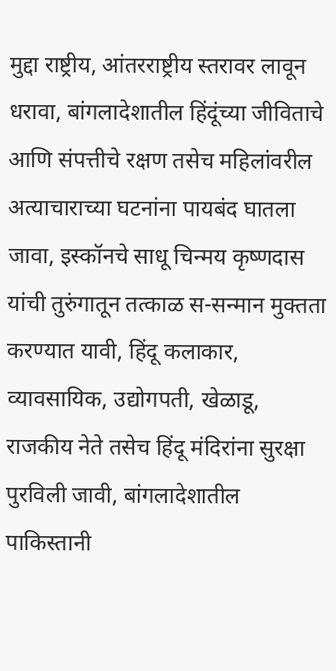मुद्दा राष्ट्रीय, आंतरराष्ट्रीय स्तरावर लावून धरावा, बांगलादेशातील हिंदूंच्या जीविताचे आणि संपत्तीचे रक्षण तसेच महिलांवरील अत्याचाराच्या घटनांना पायबंद घातला जावा, इस्कॉनचे साधू चिन्मय कृष्णदास यांची तुरुंगातून तत्काळ स-सन्मान मुक्तता करण्यात यावी, हिंदू कलाकार, व्यावसायिक, उद्योगपती, खेळाडू, राजकीय नेते तसेच हिंदू मंदिरांना सुरक्षा पुरविली जावी, बांगलादेशातील पाकिस्तानी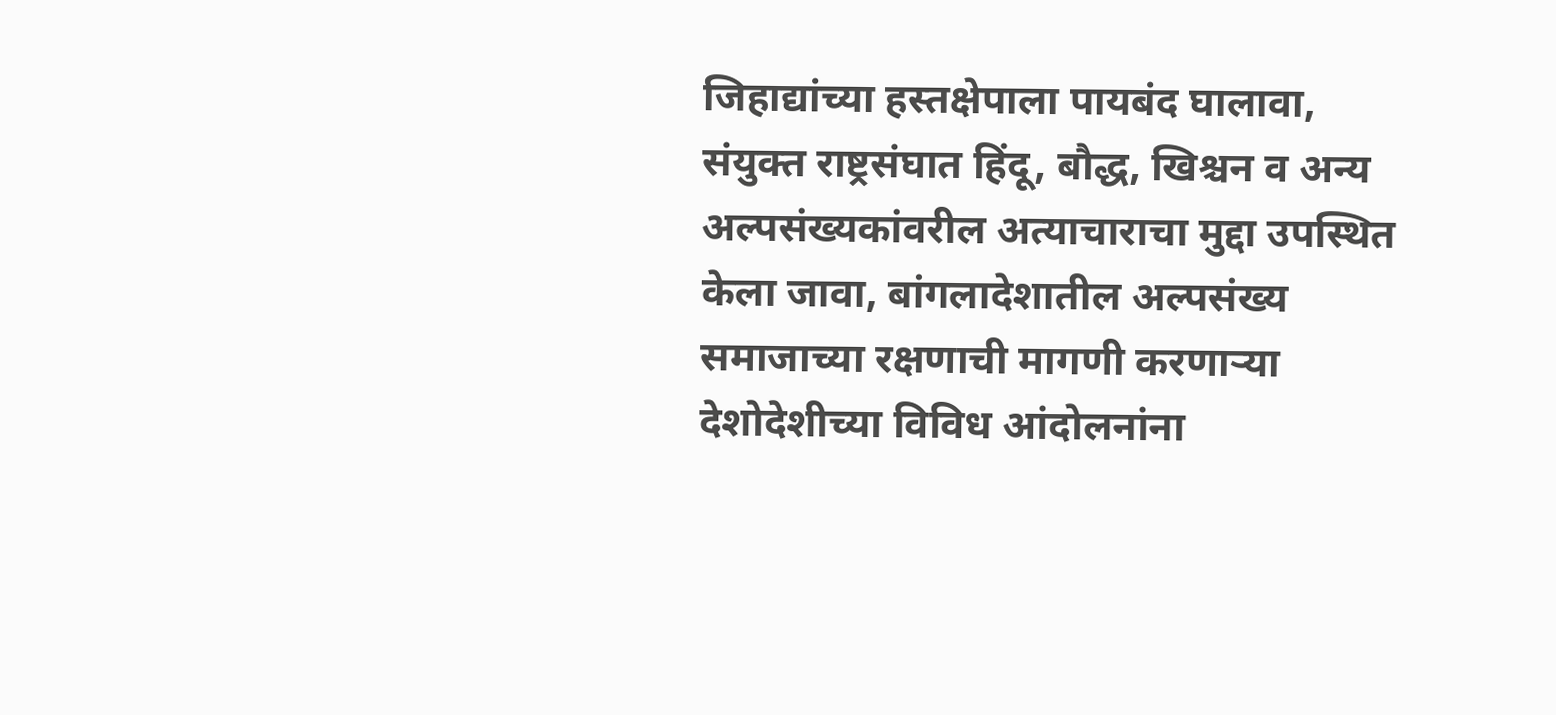जिहाद्यांच्या हस्तक्षेपाला पायबंद घालावा, संयुक्त राष्ट्रसंघात हिंदू, बौद्ध, खिश्चन व अन्य अल्पसंख्यकांवरील अत्याचाराचा मुद्दा उपस्थित केला जावा, बांगलादेशातील अल्पसंख्य समाजाच्या रक्षणाची मागणी करणाऱ्या देशोदेशीच्या विविध आंदोलनांना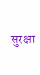सुरक्षा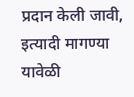प्रदान केली जावी, इत्यादी मागण्या यावेळी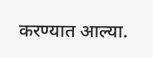करण्यात आल्या.